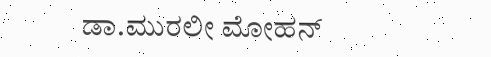ಡಾ.ಮುರಲೀ ಮೋಹನ್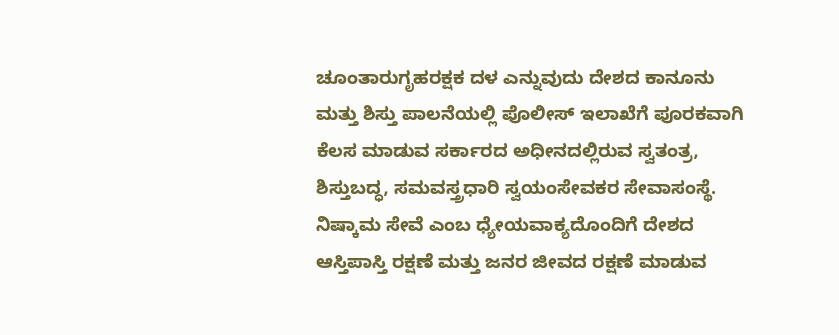ಚೂಂತಾರುಗೃಹರಕ್ಷಕ ದಳ ಎನ್ನುವುದು ದೇಶದ ಕಾನೂನು ಮತ್ತು ಶಿಸ್ತು ಪಾಲನೆಯಲ್ಲಿ ಪೊಲೀಸ್ ಇಲಾಖೆಗೆ ಪೂರಕವಾಗಿ ಕೆಲಸ ಮಾಡುವ ಸರ್ಕಾರದ ಅಧೀನದಲ್ಲಿರುವ ಸ್ವತಂತ್ರ, ಶಿಸ್ತುಬದ್ಧ, ಸಮವಸ್ತ್ರಧಾರಿ ಸ್ವಯಂಸೇವಕರ ಸೇವಾಸಂಸ್ಥೆ. ನಿಷ್ಕಾಮ ಸೇವೆ ಎಂಬ ಧ್ಯೇಯವಾಕ್ಯದೊಂದಿಗೆ ದೇಶದ ಆಸ್ತಿಪಾಸ್ತಿ ರಕ್ಷಣೆ ಮತ್ತು ಜನರ ಜೀವದ ರಕ್ಷಣೆ ಮಾಡುವ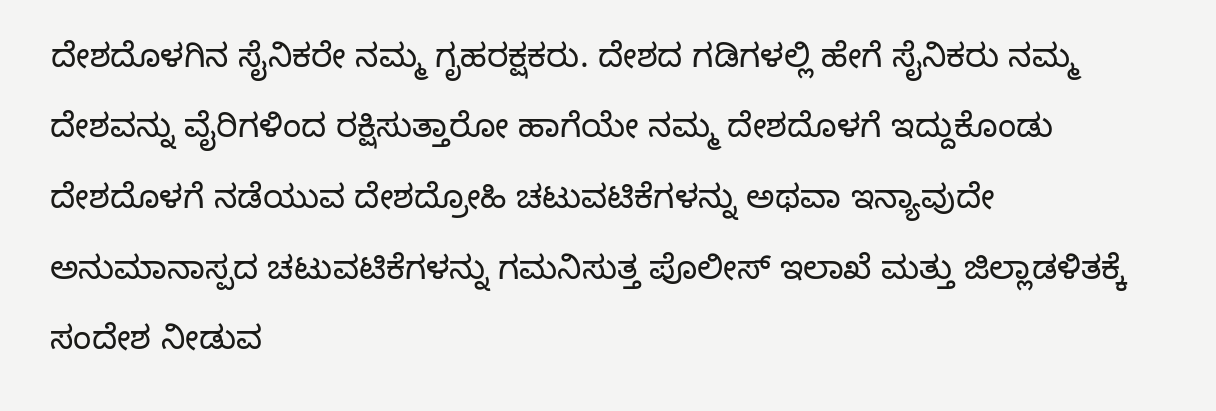ದೇಶದೊಳಗಿನ ಸೈನಿಕರೇ ನಮ್ಮ ಗೃಹರಕ್ಷಕರು. ದೇಶದ ಗಡಿಗಳಲ್ಲಿ ಹೇಗೆ ಸೈನಿಕರು ನಮ್ಮ ದೇಶವನ್ನು ವೈರಿಗಳಿಂದ ರಕ್ಷಿಸುತ್ತಾರೋ ಹಾಗೆಯೇ ನಮ್ಮ ದೇಶದೊಳಗೆ ಇದ್ದುಕೊಂಡು ದೇಶದೊಳಗೆ ನಡೆಯುವ ದೇಶದ್ರೋಹಿ ಚಟುವಟಿಕೆಗಳನ್ನು ಅಥವಾ ಇನ್ಯಾವುದೇ ಅನುಮಾನಾಸ್ಪದ ಚಟುವಟಿಕೆಗಳನ್ನು ಗಮನಿಸುತ್ತ ಪೊಲೀಸ್ ಇಲಾಖೆ ಮತ್ತು ಜಿಲ್ಲಾಡಳಿತಕ್ಕೆ ಸಂದೇಶ ನೀಡುವ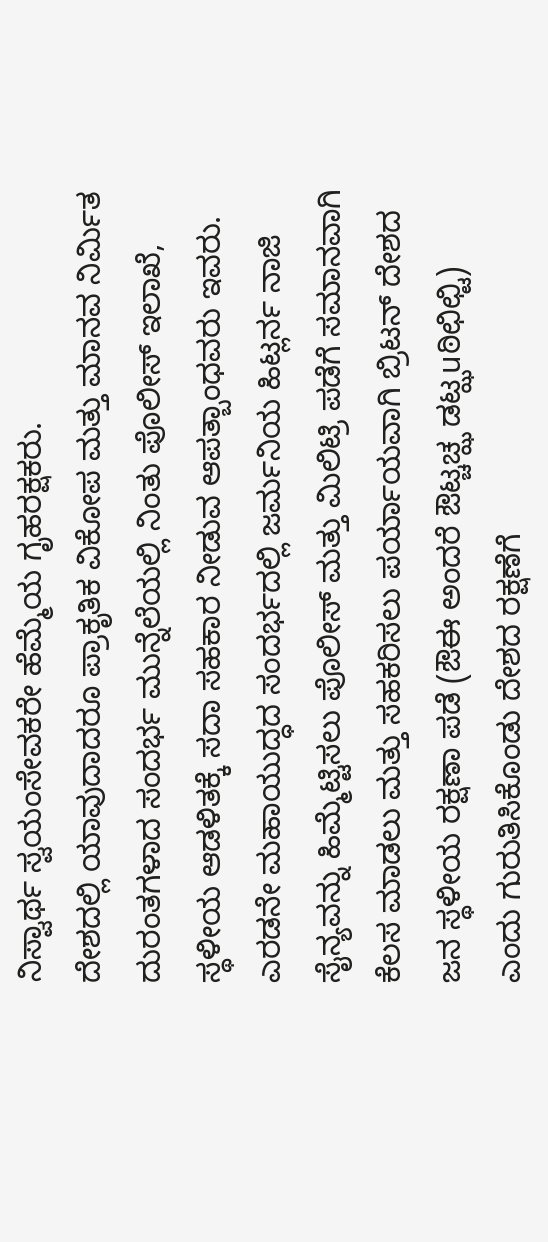ನಿಸ್ವಾರ್ಥ ಸ್ವಯಂಸೇವಕರೇ ಹೆಮ್ಮೆಯ ಗೃಹರಕ್ಷಕರು.
ದೇಶದಲ್ಲಿ ಯಾವುದಾದರೂ ಪ್ರಾಕೃತಿಕ ವಿಕೋಪ ಮತ್ತು ಮಾನವ ನಿರ್ವಿುತ ದುರಂತಗಳಾದ ಸಂದರ್ಭ ಮುನ್ನೆಲೆಯಲ್ಲಿ ನಿಂತು ಪೊಲೀಸ್ ಇಲಾಖೆ, ಸ್ಥಳೀಯ ಆಡಳಿತಕ್ಕೆ ಸದಾ ಸಹಕಾರ ನೀಡುವ ಆಪತ್ಬಾಂಧವರು ಇವರು. ಎರಡನೇ ಮಹಾಯುದ್ಧದ ಸಂದರ್ಭದಲ್ಲಿ ಜರ್ಮನಿಯ ಹಿಟ್ಲರ್ನ ನಾಜಿ ಸೈನ್ಯವನ್ನು ಹಿಮ್ಮೆಟ್ಟಿಸಲು ಪೊಲೀಸ್ ಮತ್ತು ಮಿಲಿಟ್ರಿ ಪಡೆಗೆ ಸಮಾನವಾಗಿ ಕೆಲಸ ಮಾಡಲು ಮತ್ತು ಸಹಕರಿಸಲು ಪರ್ಯಾಯವಾಗಿ ಬ್ರಿಟನ್ ದೇಶದ ಜನ ಸ್ಥಳೀಯ ರಕ್ಷಣಾ ಪಡೆ (ಔಈ ಅಂದರೆ ಔಟ್ಚಚ್ಝ ಡಟ್ಝuಠಿಛಿಛ್ಟಿ) ಎಂದು ಗುರುತಿಸಿಕೊಂಡು ದೇಶದ ರಕ್ಷಣೆಗೆ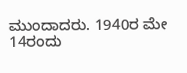ಮುಂದಾದರು. 1940ರ ಮೇ 14ರಂದು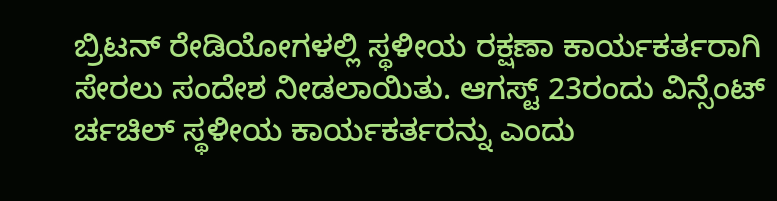ಬ್ರಿಟನ್ ರೇಡಿಯೋಗಳಲ್ಲಿ ಸ್ಥಳೀಯ ರಕ್ಷಣಾ ಕಾರ್ಯಕರ್ತರಾಗಿ ಸೇರಲು ಸಂದೇಶ ನೀಡಲಾಯಿತು. ಆಗಸ್ಟ್ 23ರಂದು ವಿನ್ಸೆಂಟ್ ರ್ಚಚಿಲ್ ಸ್ಥಳೀಯ ಕಾರ್ಯಕರ್ತರನ್ನು ಎಂದು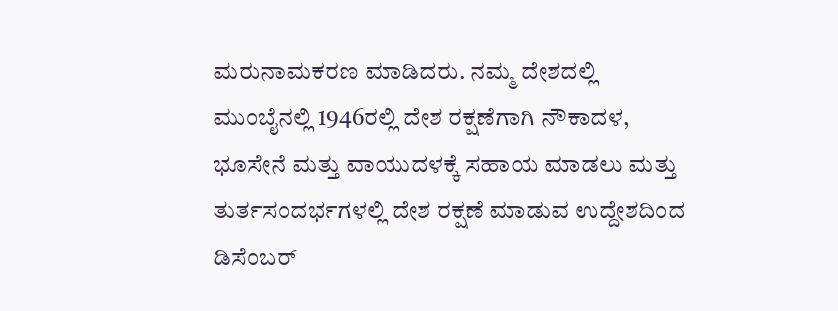ಮರುನಾಮಕರಣ ಮಾಡಿದರು. ನಮ್ಮ ದೇಶದಲ್ಲಿ ಮುಂಬೈನಲ್ಲಿ 1946ರಲ್ಲಿ ದೇಶ ರಕ್ಷಣೆಗಾಗಿ ನೌಕಾದಳ, ಭೂಸೇನೆ ಮತ್ತು ವಾಯುದಳಕ್ಕೆ ಸಹಾಯ ಮಾಡಲು ಮತ್ತು ತುರ್ತಸಂದರ್ಭಗಳಲ್ಲಿ ದೇಶ ರಕ್ಷಣೆ ಮಾಡುವ ಉದ್ದೇಶದಿಂದ ಡಿಸೆಂಬರ್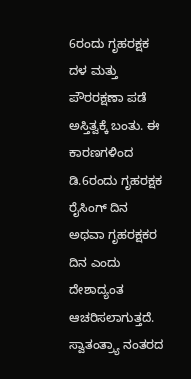6ರಂದು ಗೃಹರಕ್ಷಕ ದಳ ಮತ್ತು ಪೌರರಕ್ಷಣಾ ಪಡೆ ಅಸ್ತಿತ್ವಕ್ಕೆ ಬಂತು. ಈ ಕಾರಣಗಳಿಂದ ಡಿ.6ರಂದು ಗೃಹರಕ್ಷಕ ರೈಸಿಂಗ್ ದಿನ ಅಥವಾ ಗೃಹರಕ್ಷಕರ ದಿನ ಎಂದು ದೇಶಾದ್ಯಂತ ಆಚರಿಸಲಾಗುತ್ತದೆ. ಸ್ವಾತಂತ್ರ್ಯಾ ನಂತರದ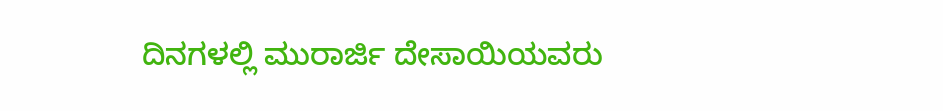ದಿನಗಳಲ್ಲಿ ಮುರಾರ್ಜಿ ದೇಸಾಯಿಯವರು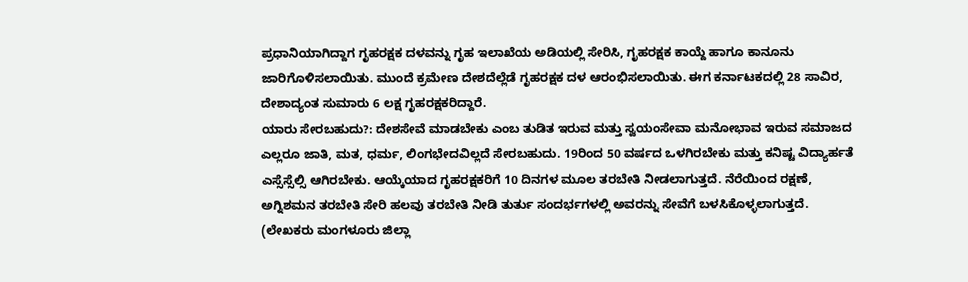ಪ್ರಧಾನಿಯಾಗಿದ್ದಾಗ ಗೃಹರಕ್ಷಕ ದಳವನ್ನು ಗೃಹ ಇಲಾಖೆಯ ಅಡಿಯಲ್ಲಿ ಸೇರಿಸಿ, ಗೃಹರಕ್ಷಕ ಕಾಯ್ದೆ ಹಾಗೂ ಕಾನೂನು ಜಾರಿಗೊಳಿಸಲಾಯಿತು. ಮುಂದೆ ಕ್ರಮೇಣ ದೇಶದೆಲ್ಲೆಡೆ ಗೃಹರಕ್ಷಕ ದಳ ಆರಂಭಿಸಲಾಯಿತು. ಈಗ ಕರ್ನಾಟಕದಲ್ಲಿ 28 ಸಾವಿರ, ದೇಶಾದ್ಯಂತ ಸುಮಾರು 6 ಲಕ್ಷ ಗೃಹರಕ್ಷಕರಿದ್ದಾರೆ.
ಯಾರು ಸೇರಬಹುದು?: ದೇಶಸೇವೆ ಮಾಡಬೇಕು ಎಂಬ ತುಡಿತ ಇರುವ ಮತ್ತು ಸ್ವಯಂಸೇವಾ ಮನೋಭಾವ ಇರುವ ಸಮಾಜದ ಎಲ್ಲರೂ ಜಾತಿ, ಮತ, ಧರ್ಮ, ಲಿಂಗಭೇದವಿಲ್ಲದೆ ಸೇರಬಹುದು. 19ರಿಂದ 50 ವರ್ಷದ ಒಳಗಿರಬೇಕು ಮತ್ತು ಕನಿಷ್ಟ ವಿದ್ಯಾರ್ಹತೆ ಎಸ್ಸೆಸ್ಸೆಲ್ಸಿ ಆಗಿರಬೇಕು. ಆಯ್ಕೆಯಾದ ಗೃಹರಕ್ಷಕರಿಗೆ 10 ದಿನಗಳ ಮೂಲ ತರಬೇತಿ ನೀಡಲಾಗುತ್ತದೆ. ನೆರೆಯಿಂದ ರಕ್ಷಣೆ, ಅಗ್ನಿಶಮನ ತರಬೇತಿ ಸೇರಿ ಹಲವು ತರಬೇತಿ ನೀಡಿ ತುರ್ತು ಸಂದರ್ಭಗಳಲ್ಲಿ ಅವರನ್ನು ಸೇವೆಗೆ ಬಳಸಿಕೊಳ್ಳಲಾಗುತ್ತದೆ.
(ಲೇಖಕರು ಮಂಗಳೂರು ಜಿಲ್ಲಾ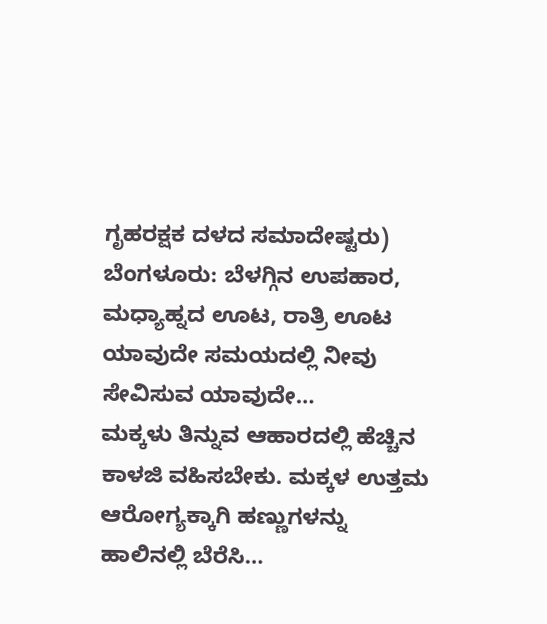ಗೃಹರಕ್ಷಕ ದಳದ ಸಮಾದೇಷ್ಟರು)
ಬೆಂಗಳೂರು: ಬೆಳಗ್ಗಿನ ಉಪಹಾರ, ಮಧ್ಯಾಹ್ನದ ಊಟ, ರಾತ್ರಿ ಊಟ ಯಾವುದೇ ಸಮಯದಲ್ಲಿ ನೀವು ಸೇವಿಸುವ ಯಾವುದೇ…
ಮಕ್ಕಳು ತಿನ್ನುವ ಆಹಾರದಲ್ಲಿ ಹೆಚ್ಚಿನ ಕಾಳಜಿ ವಹಿಸಬೇಕು. ಮಕ್ಕಳ ಉತ್ತಮ ಆರೋಗ್ಯಕ್ಕಾಗಿ ಹಣ್ಣುಗಳನ್ನು ಹಾಲಿನಲ್ಲಿ ಬೆರೆಸಿ…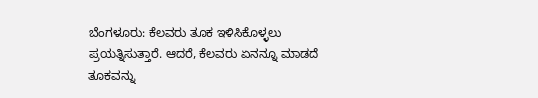ಬೆಂಗಳೂರು: ಕೆಲವರು ತೂಕ ಇಳಿಸಿಕೊಳ್ಳಲು ಪ್ರಯತ್ನಿಸುತ್ತಾರೆ. ಆದರೆ, ಕೆಲವರು ಏನನ್ನೂ ಮಾಡದೆ ತೂಕವನ್ನು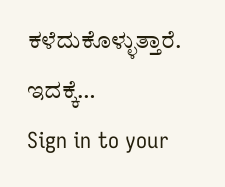ಕಳೆದುಕೊಳ್ಳುತ್ತಾರೆ. ಇದಕ್ಕೆ…
Sign in to your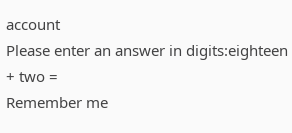account
Please enter an answer in digits:eighteen + two =
Remember me